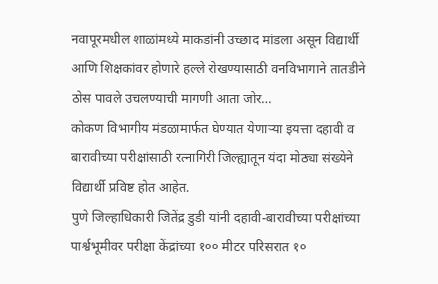नवापूरमधील शाळांमध्ये माकडांनी उच्छाद मांडला असून विद्यार्थी आणि शिक्षकांवर होणारे हल्ले रोखण्यासाठी वनविभागाने तातडीने ठोस पावले उचलण्याची मागणी आता जोर…
कोकण विभागीय मंडळामार्फत घेण्यात येणाऱ्या इयत्ता दहावी व बारावीच्या परीक्षांसाठी रत्नागिरी जिल्ह्यातून यंदा मोठ्या संख्येने विद्यार्थी प्रविष्ट होत आहेत.
पुणे जिल्हाधिकारी जितेंद्र डुडी यांनी दहावी-बारावीच्या परीक्षांच्या पार्श्वभूमीवर परीक्षा केंद्रांच्या १०० मीटर परिसरात १०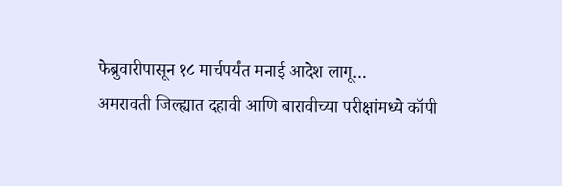फेब्रुवारीपासून १८ मार्चपर्यंत मनाई आदेश लागू…
अमरावती जिल्ह्यात दहावी आणि बारावीच्या परीक्षांमध्ये कॉपी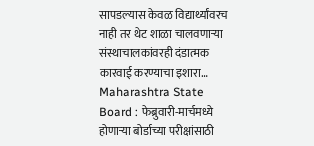सापडल्यास केवळ विद्यार्थ्यांवरच नाही तर थेट शाळा चालवणाऱ्या संस्थाचालकांवरही दंडात्मक कारवाई करण्याचा इशारा…
Maharashtra State Board : फेब्रुवारी-मार्चमध्ये होणाऱ्या बोर्डाच्या परीक्षांसाठी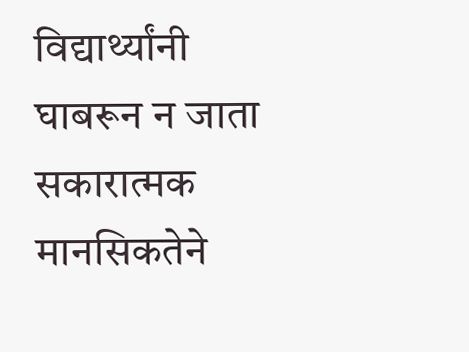विद्यार्थ्यांनी घाबरून न जाता सकारात्मक मानसिकतेने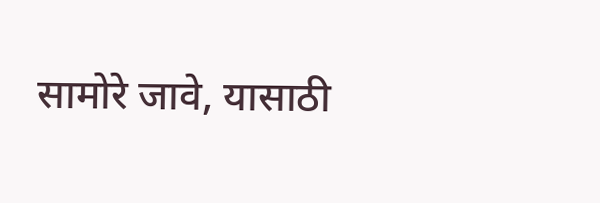सामोरे जावे, यासाठी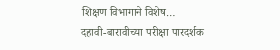शिक्षण विभागाने विशेष…
दहावी-बारावीच्या परीक्षा पारदर्शक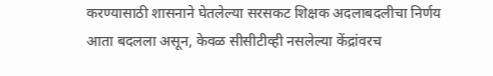करण्यासाठी शासनाने घेतलेल्या सरसकट शिक्षक अदलाबदलीचा निर्णय आता बदलला असून, केवळ सीसीटीव्ही नसलेल्या केंद्रांवरच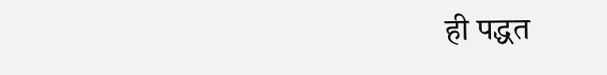ही पद्धत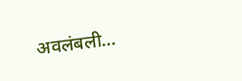अवलंबली…